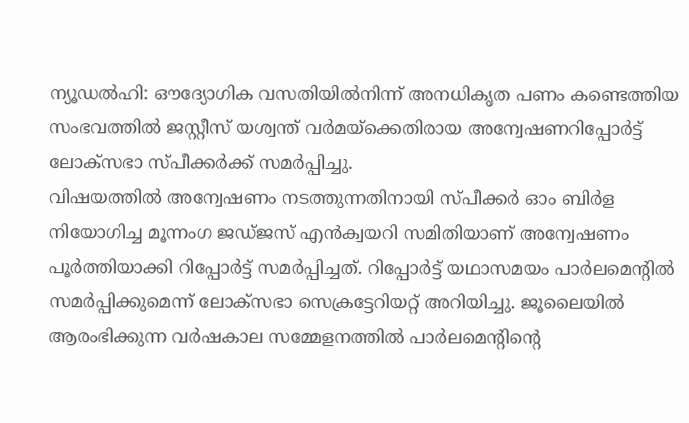ന്യൂഡൽഹി: ഔദ്യോഗിക വസതിയിൽനിന്ന് അനധികൃത പണം കണ്ടെത്തിയ സംഭവത്തിൽ ജസ്റ്റീസ് യശ്വന്ത് വർമയ്ക്കെതിരായ അന്വേഷണറിപ്പോർട്ട് ലോക്സഭാ സ്പീക്കർക്ക് സമർപ്പിച്ചു.
വിഷയത്തിൽ അന്വേഷണം നടത്തുന്നതിനായി സ്പീക്കർ ഓം ബിർള നിയോഗിച്ച മൂന്നംഗ ജഡ്ജസ് എൻക്വയറി സമിതിയാണ് അന്വേഷണം പൂർത്തിയാക്കി റിപ്പോർട്ട് സമർപ്പിച്ചത്. റിപ്പോർട്ട് യഥാസമയം പാർലമെന്റിൽ സമർപ്പിക്കുമെന്ന് ലോക്സഭാ സെക്രട്ടേറിയറ്റ് അറിയിച്ചു. ജൂലൈയിൽ ആരംഭിക്കുന്ന വർഷകാല സമ്മേളനത്തിൽ പാർലമെന്റിന്റെ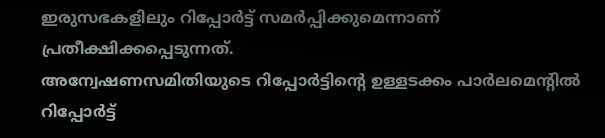ഇരുസഭകളിലും റിപ്പോർട്ട് സമർപ്പിക്കുമെന്നാണ് പ്രതീക്ഷിക്കപ്പെടുന്നത്.
അന്വേഷണസമിതിയുടെ റിപ്പോർട്ടിന്റെ ഉള്ളടക്കം പാർലമെന്റിൽ റിപ്പോർട്ട്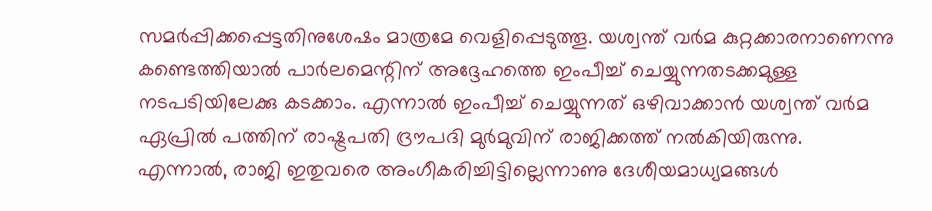സമർപ്പിക്കപ്പെട്ടതിനുശേഷം മാത്രമേ വെളിപ്പെടുത്തൂ. യശ്വന്ത് വർമ കുറ്റക്കാരനാണെന്നു കണ്ടെത്തിയാൽ പാർലമെന്റിന് അദ്ദേഹത്തെ ഇംപീച്ച് ചെയ്യുന്നതടക്കമുള്ള നടപടിയിലേക്കു കടക്കാം. എന്നാൽ ഇംപീച്ച് ചെയ്യുന്നത് ഒഴിവാക്കാൻ യശ്വന്ത് വർമ ഏപ്രിൽ പത്തിന് രാഷ്ട്രപതി ദ്രൗപദി മുർമുവിന് രാജിക്കത്ത് നൽകിയിരുന്നു.
എന്നാൽ, രാജി ഇതുവരെ അംഗീകരിച്ചിട്ടില്ലെന്നാണു ദേശീയമാധ്യമങ്ങൾ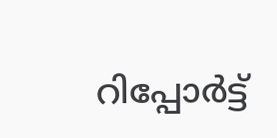റിപ്പോർട്ട്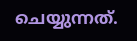ചെയ്യുന്നത്.